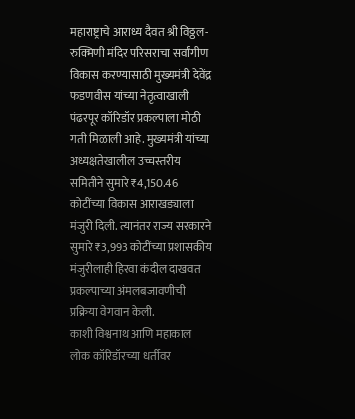महाराष्ट्राचे आराध्य दैवत श्री विठ्ठल-रुक्मिणी मंदिर परिसराचा सर्वांगीण विकास करण्यासाठी मुख्यमंत्री देवेंद्र फडणवीस यांच्या नेतृत्वाखाली पंढरपूर कॉरिडॉर प्रकल्पाला मोठी गती मिळाली आहे. मुख्यमंत्री यांच्या अध्यक्षतेखालील उच्चस्तरीय समितीने सुमारे ₹4,150.46 कोटींच्या विकास आराखड्याला मंजुरी दिली. त्यानंतर राज्य सरकारने सुमारे ₹3,993 कोटींच्या प्रशासकीय मंजुरीलाही हिरवा कंदील दाखवत प्रकल्पाच्या अंमलबजावणीची प्रक्रिया वेगवान केली.
काशी विश्वनाथ आणि महाकाल लोक कॉरिडॉरच्या धर्तीवर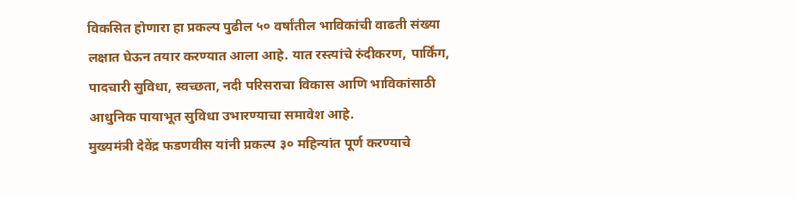विकसित होणारा हा प्रकल्प पुढील ५० वर्षांतील भाविकांची वाढती संख्या लक्षात घेऊन तयार करण्यात आला आहे. यात रस्त्यांचे रुंदीकरण, पार्किंग, पादचारी सुविधा, स्वच्छता, नदी परिसराचा विकास आणि भाविकांसाठी आधुनिक पायाभूत सुविधा उभारण्याचा समावेश आहे.
मुख्यमंत्री देवेंद्र फडणवीस यांनी प्रकल्प ३० महिन्यांत पूर्ण करण्याचे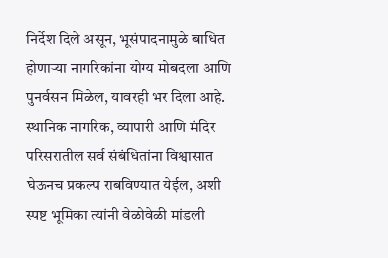निर्देश दिले असून, भूसंपादनामुळे बाधित होणाऱ्या नागरिकांना योग्य मोबदला आणि पुनर्वसन मिळेल, यावरही भर दिला आहे. स्थानिक नागरिक, व्यापारी आणि मंदिर परिसरातील सर्व संबंधितांना विश्वासात घेऊनच प्रकल्प राबविण्यात येईल, अशी स्पष्ट भूमिका त्यांनी वेळोवेळी मांडली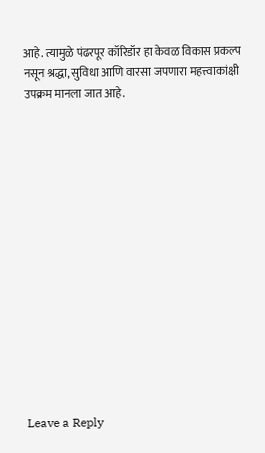आहे. त्यामुळे पंढरपूर कॉरिडॉर हा केवळ विकास प्रकल्प नसून श्रद्धा, सुविधा आणि वारसा जपणारा महत्त्वाकांक्षी उपक्रम मानला जात आहे.















Leave a Reply